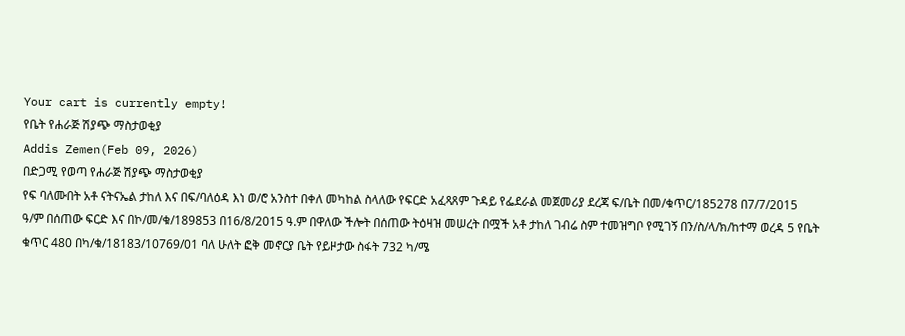Your cart is currently empty!
የቤት የሐራጅ ሽያጭ ማስታወቂያ
Addis Zemen(Feb 09, 2026)
በድጋሚ የወጣ የሐራጅ ሽያጭ ማስታወቂያ
የፍ ባለሙበት አቶ ናትናኤል ታከለ እና በፍ/ባለዕዳ እነ ወ/ሮ አንስተ በቀለ መካከል ስላለው የፍርድ አፈጻጸም ጉዳይ የፌደራል መጀመሪያ ደረጃ ፍ/ቤት በመ/ቁጥር/185278 በ7/7/2015 ዓ/ም በሰጠው ፍርድ እና በኮ/መ/ቁ/189853 በ16/8/2015 ዓ.ም በዋለው ችሎት በሰጠው ትዕዛዝ መሠረት በሟች አቶ ታከለ ገብሬ ስም ተመዝግቦ የሚገኝ በን/ስ/ላ/ክ/ከተማ ወረዳ 5 የቤት ቁጥር 480 በካ/ቁ/18183/10769/01 ባለ ሁለት ፎቅ መኖርያ ቤት የይዞታው ስፋት 732 ካ/ሜ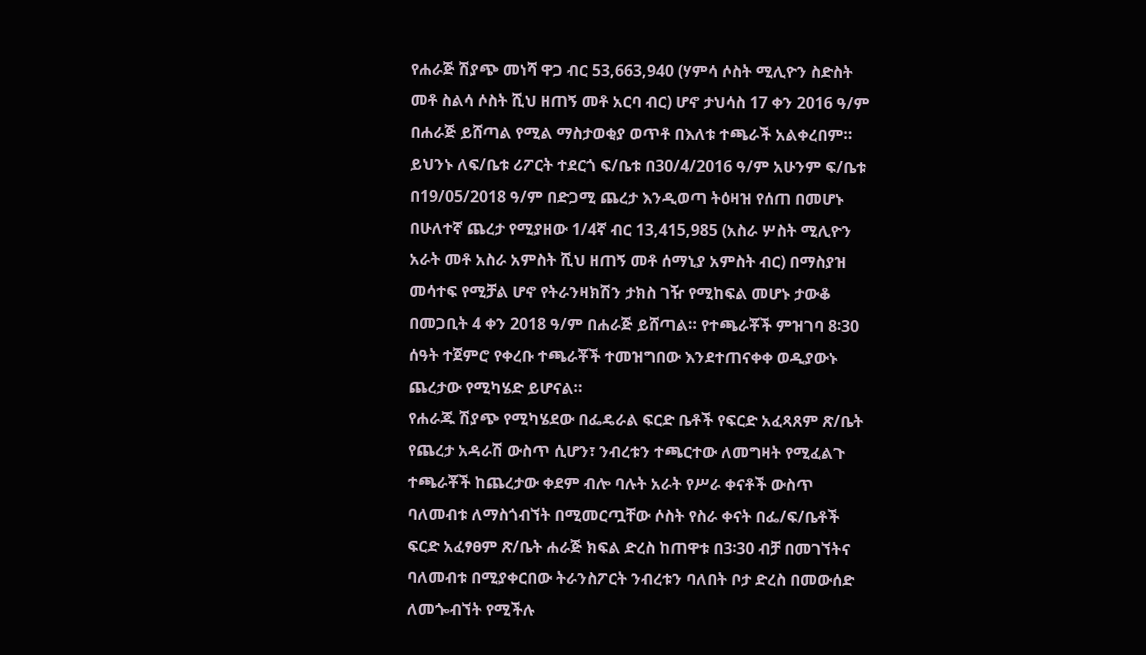የሐራጅ ሽያጭ መነሻ ዋጋ ብር 53,663,940 (ሃምሳ ሶስት ሚሊዮን ስድስት መቶ ስልሳ ሶስት ሺህ ዘጠኝ መቶ አርባ ብር) ሆኖ ታህሳስ 17 ቀን 2016 ዓ/ም በሐራጅ ይሸጣል የሚል ማስታወቂያ ወጥቶ በእለቱ ተጫራች አልቀረበም። ይህንኑ ለፍ/ቤቱ ሪፖርት ተደርጎ ፍ/ቤቱ በ30/4/2016 ዓ/ም አሁንም ፍ/ቤቱ በ19/05/2018 ዓ/ም በድጋሚ ጨረታ እንዲወጣ ትዕዛዝ የሰጠ በመሆኑ በሁለተኛ ጨረታ የሚያዘው 1/4ኛ ብር 13,415,985 (አስራ ሦስት ሚሊዮን አራት መቶ አስራ አምስት ሺህ ዘጠኝ መቶ ሰማኒያ አምስት ብር) በማስያዝ መሳተፍ የሚቻል ሆኖ የትራንዛክሽን ታክስ ገዥ የሚከፍል መሆኑ ታውቆ በመጋቢት 4 ቀን 2018 ዓ/ም በሐራጅ ይሸጣል። የተጫራቾች ምዝገባ 8፡30 ሰዓት ተጀምሮ የቀረቡ ተጫራቾች ተመዝግበው እንደተጠናቀቀ ወዲያውኑ ጨረታው የሚካሄድ ይሆናል።
የሐራጁ ሽያጭ የሚካሄደው በፌዴራል ፍርድ ቤቶች የፍርድ አፈጻጸም ጽ/ቤት የጨረታ አዳራሽ ውስጥ ሲሆን፣ ንብረቱን ተጫርተው ለመግዛት የሚፈልጉ ተጫራቾች ከጨረታው ቀደም ብሎ ባሉት አራት የሥራ ቀናቶች ውስጥ ባለመብቱ ለማስጎብኘት በሚመርጧቸው ሶስት የስራ ቀናት በፌ/ፍ/ቤቶች ፍርድ አፈፃፀም ጽ/ቤት ሐራጅ ክፍል ድረስ ከጠዋቱ በ3፡30 ብቻ በመገኘትና ባለመብቱ በሚያቀርበው ትራንስፖርት ንብረቱን ባለበት ቦታ ድረስ በመውሰድ ለመጐብኘት የሚችሉ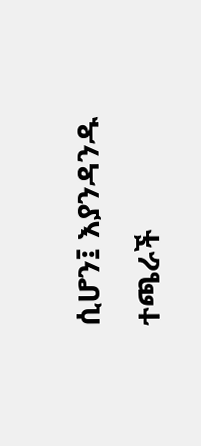ሲሆን፤ እያንዳንዱ ተጫራች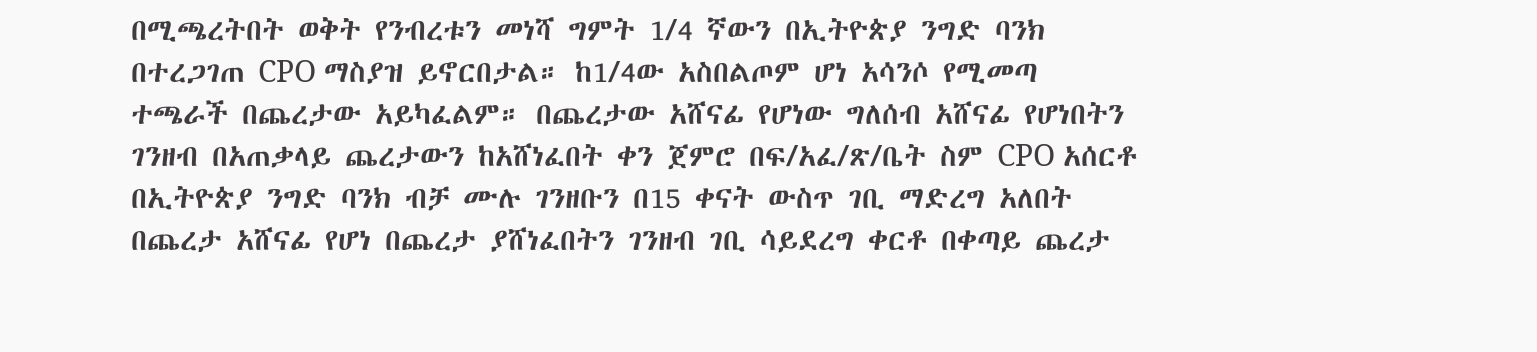በሚጫረትበት ወቅት የንብረቱን መነሻ ግምት 1/4 ኛውን በኢትዮጵያ ንግድ ባንክ በተረጋገጠ CPO ማስያዝ ይኖርበታል። ከ1/4ው አስበልጦም ሆነ አሳንሶ የሚመጣ ተጫራች በጨረታው አይካፈልም። በጨረታው አሸናፊ የሆነው ግለሰብ አሸናፊ የሆነበትን ገንዘብ በአጠቃላይ ጨረታውን ከአሸነፈበት ቀን ጀምሮ በፍ/አፈ/ጽ/ቤት ስም CPO አሰርቶ በኢትዮጵያ ንግድ ባንክ ብቻ ሙሉ ገንዘቡን በ15 ቀናት ውስጥ ገቢ ማድረግ አለበት በጨረታ አሸናፊ የሆነ በጨረታ ያሸነፈበትን ገንዘብ ገቢ ሳይደረግ ቀርቶ በቀጣይ ጨረታ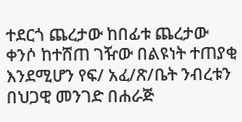ተደርጎ ጨረታው ከበፊቱ ጨረታው ቀንሶ ከተሸጠ ገዥው በልዩነት ተጠያቂ እንደሚሆን የፍ/ አፈ/ጽ/ቤት ንብረቱን በህጋዊ መንገድ በሐራጅ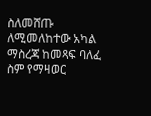ስለመሸጡ ለሚመለከተው አካል ማስረጃ ከመጻፍ ባለፈ ስም የማዛወር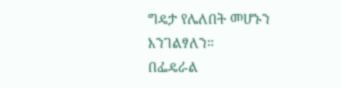ግዴታ የሌለበት መሆኑን እንገልፃለን።
በፌዴራል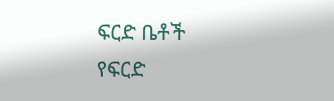ፍርድ ቤቶች የፍርድ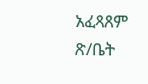አፈጻጸም ጽ/ቤት